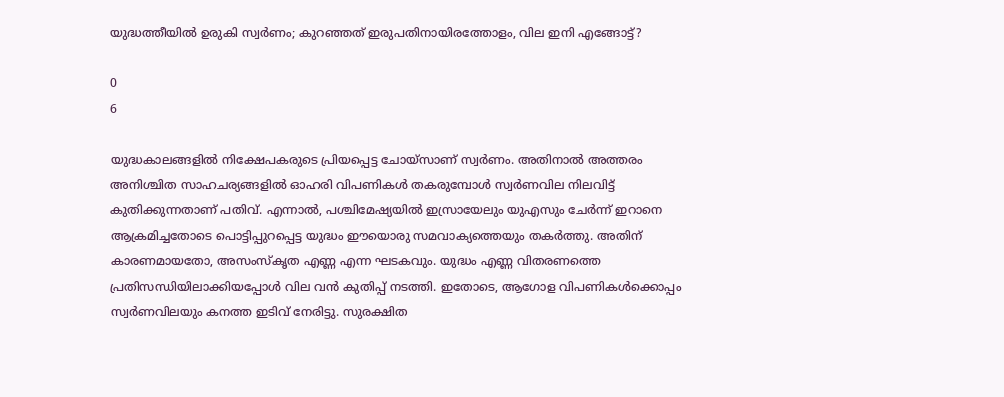യുദ്ധത്തീയില്‍ ഉരുകി സ്വര്‍ണം; കുറഞ്ഞത് ഇരുപതിനായിരത്തോളം, വില ഇനി എങ്ങോട്ട്?

0
6

യുദ്ധകാലങ്ങളില്‍ നിക്ഷേപകരുടെ പ്രിയപ്പെട്ട ചോയ്‌സാണ് സ്വര്‍ണം. അതിനാല്‍ അത്തരം അനിശ്ചിത സാഹചര്യങ്ങളില്‍ ഓഹരി വിപണികള്‍ തകരുമ്പോള്‍ സ്വര്‍ണവില നിലവിട്ട് കുതിക്കുന്നതാണ് പതിവ്. എന്നാല്‍, പശ്ചിമേഷ്യയില്‍ ഇസ്രായേലും യുഎസും ചേര്‍ന്ന് ഇറാനെ ആക്രമിച്ചതോടെ പൊട്ടിപ്പുറപ്പെട്ട യുദ്ധം ഈയൊരു സമവാക്യത്തെയും തകര്‍ത്തു. അതിന് കാരണമായതോ, അസംസ്‌കൃത എണ്ണ എന്ന ഘടകവും. യുദ്ധം എണ്ണ വിതരണത്തെ പ്രതിസന്ധിയിലാക്കിയപ്പോള്‍ വില വന്‍ കുതിപ്പ് നടത്തി. ഇതോടെ, ആഗോള വിപണികള്‍ക്കൊപ്പം സ്വര്‍ണവിലയും കനത്ത ഇടിവ് നേരിട്ടു. സുരക്ഷിത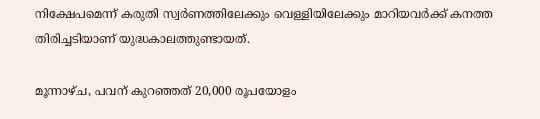നിക്ഷേപമെന്ന് കരുതി സ്വര്‍ണത്തിലേക്കും വെള്ളിയിലേക്കും മാറിയവര്‍ക്ക് കനത്ത തിരിച്ചടിയാണ് യുദ്ധകാലത്തുണ്ടായത്.

മൂന്നാഴ്ച, പവന് കുറഞ്ഞത് 20,000 രൂപയോളം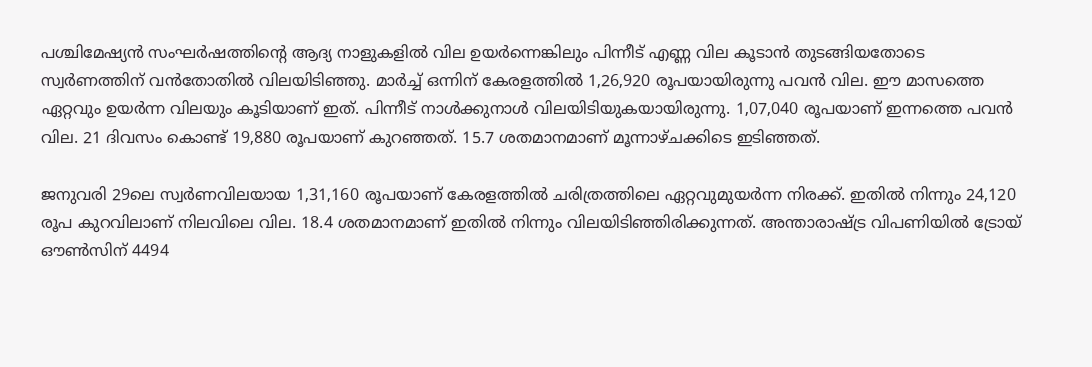പശ്ചിമേഷ്യന്‍ സംഘര്‍ഷത്തിന്റെ ആദ്യ നാളുകളില്‍ വില ഉയര്‍ന്നെങ്കിലും പിന്നീട് എണ്ണ വില കൂടാന്‍ തുടങ്ങിയതോടെ സ്വര്‍ണത്തിന് വന്‍തോതില്‍ വിലയിടിഞ്ഞു. മാര്‍ച്ച് ഒന്നിന് കേരളത്തില്‍ 1,26,920 രൂപയായിരുന്നു പവന്‍ വില. ഈ മാസത്തെ ഏറ്റവും ഉയര്‍ന്ന വിലയും കൂടിയാണ് ഇത്. പിന്നീട് നാള്‍ക്കുനാള്‍ വിലയിടിയുകയായിരുന്നു. 1,07,040 രൂപയാണ് ഇന്നത്തെ പവന്‍ വില. 21 ദിവസം കൊണ്ട് 19,880 രൂപയാണ് കുറഞ്ഞത്. 15.7 ശതമാനമാണ് മൂന്നാഴ്ചക്കിടെ ഇടിഞ്ഞത്.

ജനുവരി 29ലെ സ്വര്‍ണവിലയായ 1,31,160 രൂപയാണ് കേരളത്തില്‍ ചരിത്രത്തിലെ ഏറ്റവുമുയര്‍ന്ന നിരക്ക്. ഇതില്‍ നിന്നും 24,120 രൂപ കുറവിലാണ് നിലവിലെ വില. 18.4 ശതമാനമാണ് ഇതില്‍ നിന്നും വിലയിടിഞ്ഞിരിക്കുന്നത്. അന്താരാഷ്ട്ര വിപണിയില്‍ ട്രോയ് ഔണ്‍സിന് 4494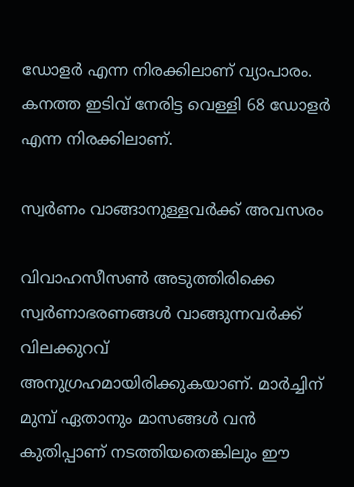ഡോളര്‍ എന്ന നിരക്കിലാണ് വ്യാപാരം. കനത്ത ഇടിവ് നേരിട്ട വെള്ളി 68 ഡോളര്‍ എന്ന നിരക്കിലാണ്.

സ്വര്‍ണം വാങ്ങാനുള്ളവര്‍ക്ക് അവസരം

വിവാഹസീസണ്‍ അടുത്തിരിക്കെ സ്വര്‍ണാഭരണങ്ങള്‍ വാങ്ങുന്നവര്‍ക്ക് വിലക്കുറവ് അനുഗ്രഹമായിരിക്കുകയാണ്. മാര്‍ച്ചിന് മുമ്പ് ഏതാനും മാസങ്ങള്‍ വന്‍ കുതിപ്പാണ് നടത്തിയതെങ്കിലും ഈ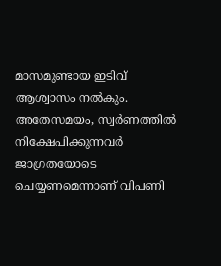മാസമുണ്ടായ ഇടിവ് ആശ്വാസം നല്‍കും. അതേസമയം, സ്വര്‍ണത്തില്‍ നിക്ഷേപിക്കുന്നവര്‍ ജാഗ്രതയോടെ ചെയ്യണമെന്നാണ് വിപണി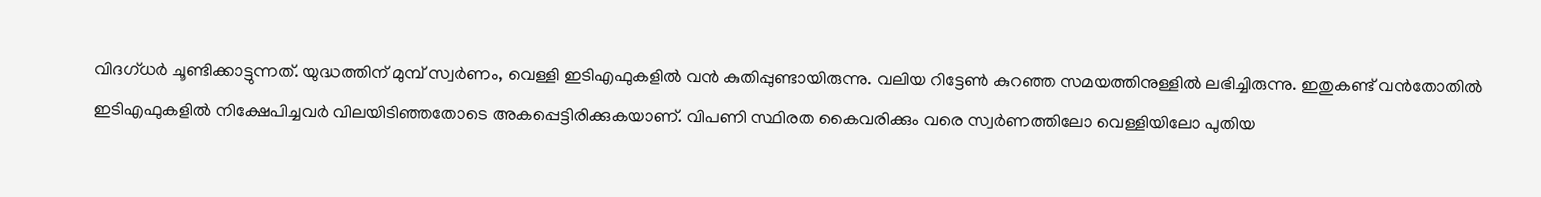വിദഗ്ധര്‍ ചൂണ്ടിക്കാട്ടുന്നത്. യുദ്ധത്തിന് മുമ്പ് സ്വര്‍ണം, വെള്ളി ഇടിഎഫുകളില്‍ വന്‍ കുതിപ്പുണ്ടായിരുന്നു. വലിയ റിട്ടേണ്‍ കുറഞ്ഞ സമയത്തിനുള്ളില്‍ ലഭിച്ചിരുന്നു. ഇതുകണ്ട് വന്‍തോതില്‍ ഇടിഎഫുകളില്‍ നിക്ഷേപിച്ചവര്‍ വിലയിടിഞ്ഞതോടെ അകപ്പെട്ടിരിക്കുകയാണ്. വിപണി സ്ഥിരത കൈവരിക്കും വരെ സ്വര്‍ണത്തിലോ വെള്ളിയിലോ പുതിയ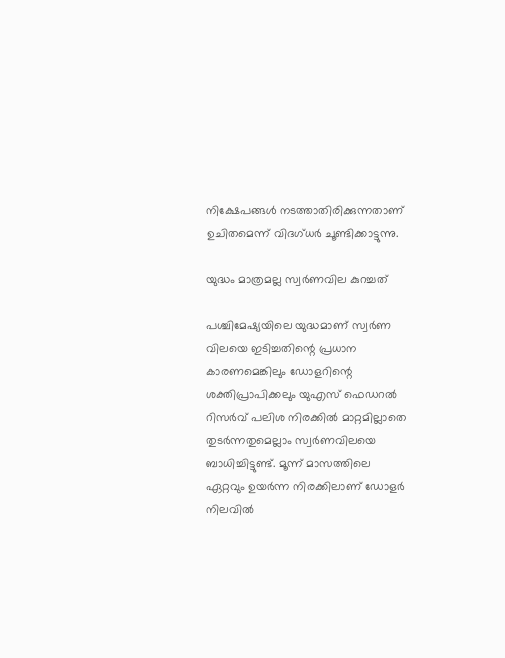നിക്ഷേപങ്ങള്‍ നടത്താതിരിക്കുന്നതാണ് ഉചിതമെന്ന് വിദഗ്ധര്‍ ചൂണ്ടിക്കാട്ടുന്നു.

യുദ്ധം മാത്രമല്ല സ്വര്‍ണവില കുറച്ചത്

പശ്ചിമേഷ്യയിലെ യുദ്ധമാണ് സ്വര്‍ണ വിലയെ ഇടിച്ചതിന്റെ പ്രധാന കാരണമെങ്കിലും ഡോളറിന്റെ ശക്തിപ്രാപിക്കലും യുഎസ് ഫെഡറല്‍ റിസര്‍വ് പലിശ നിരക്കില്‍ മാറ്റമില്ലാതെ തുടര്‍ന്നതുമെല്ലാം സ്വര്‍ണവിലയെ ബാധിച്ചിട്ടുണ്ട്. മൂന്ന് മാസത്തിലെ ഏറ്റവും ഉയര്‍ന്ന നിരക്കിലാണ് ഡോളര്‍ നിലവില്‍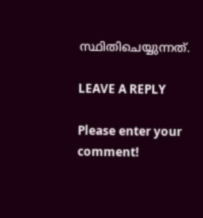സ്ഥിതിചെയ്യുന്നത്.

LEAVE A REPLY

Please enter your comment!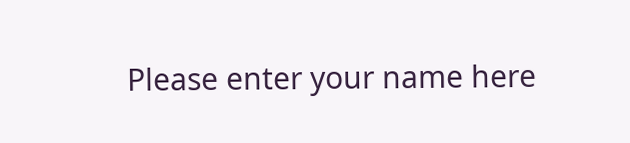Please enter your name here